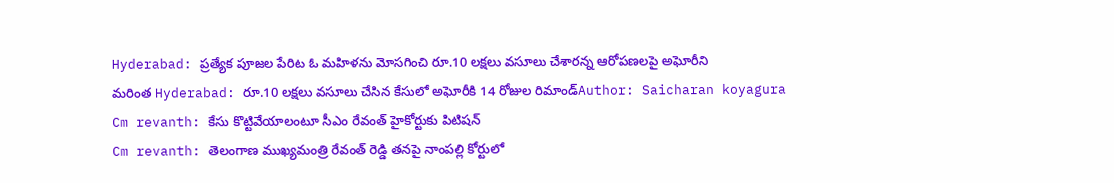Hyderabad: ప్రత్యేక పూజల పేరిట ఓ మహిళను మోసగించి రూ.10 లక్షలు వసూలు చేశారన్న ఆరోపణలపై అఘోరీని
మరింత Hyderabad: రూ.10 లక్షలు వసూలు చేసిన కేసులో అఘోరీకి 14 రోజుల రిమాండ్Author: Saicharan koyagura
Cm revanth: కేసు కొట్టివేయాలంటూ సీఎం రేవంత్ హైకోర్టుకు పిటిషన్
Cm revanth: తెలంగాణ ముఖ్యమంత్రి రేవంత్ రెడ్డి తనపై నాంపల్లి కోర్టులో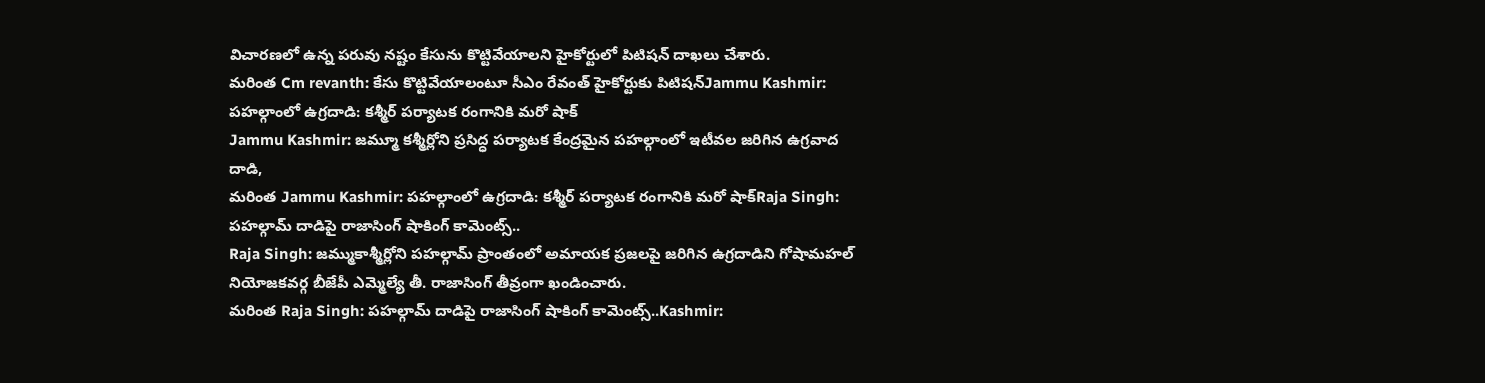విచారణలో ఉన్న పరువు నష్టం కేసును కొట్టివేయాలని హైకోర్టులో పిటిషన్ దాఖలు చేశారు.
మరింత Cm revanth: కేసు కొట్టివేయాలంటూ సీఎం రేవంత్ హైకోర్టుకు పిటిషన్Jammu Kashmir: పహల్గాంలో ఉగ్రదాడి: కశ్మీర్ పర్యాటక రంగానికి మరో షాక్
Jammu Kashmir: జమ్మూ కశ్మీర్లోని ప్రసిద్ధ పర్యాటక కేంద్రమైన పహల్గాంలో ఇటీవల జరిగిన ఉగ్రవాద దాడి,
మరింత Jammu Kashmir: పహల్గాంలో ఉగ్రదాడి: కశ్మీర్ పర్యాటక రంగానికి మరో షాక్Raja Singh: పహల్గామ్ దాడిపై రాజాసింగ్ షాకింగ్ కామెంట్స్..
Raja Singh: జమ్ముకాశ్మీర్లోని పహల్గామ్ ప్రాంతంలో అమాయక ప్రజలపై జరిగిన ఉగ్రదాడిని గోషామహల్ నియోజకవర్గ బీజేపీ ఎమ్మెల్యే తీ. రాజాసింగ్ తీవ్రంగా ఖండించారు.
మరింత Raja Singh: పహల్గామ్ దాడిపై రాజాసింగ్ షాకింగ్ కామెంట్స్..Kashmir: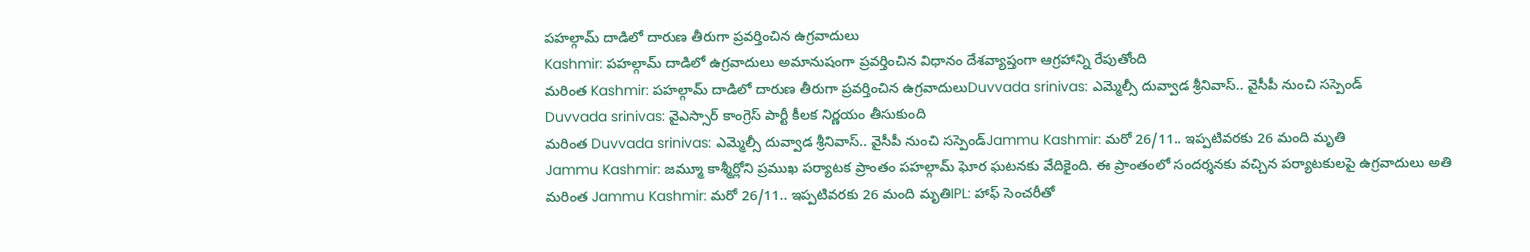పహల్గామ్ దాడిలో దారుణ తీరుగా ప్రవర్తించిన ఉగ్రవాదులు
Kashmir: పహల్గామ్ దాడిలో ఉగ్రవాదులు అమానుషంగా ప్రవర్తించిన విధానం దేశవ్యాప్తంగా ఆగ్రహాన్ని రేపుతోంది
మరింత Kashmir: పహల్గామ్ దాడిలో దారుణ తీరుగా ప్రవర్తించిన ఉగ్రవాదులుDuvvada srinivas: ఎమ్మెల్సీ దువ్వాడ శ్రీనివాస్.. వైసీపీ నుంచి సస్పెండ్
Duvvada srinivas: వైఎస్సార్ కాంగ్రెస్ పార్టీ కీలక నిర్ణయం తీసుకుంది
మరింత Duvvada srinivas: ఎమ్మెల్సీ దువ్వాడ శ్రీనివాస్.. వైసీపీ నుంచి సస్పెండ్Jammu Kashmir: మరో 26/11.. ఇప్పటివరకు 26 మంది మృతి
Jammu Kashmir: జమ్మూ కాశ్మీర్లోని ప్రముఖ పర్యాటక ప్రాంతం పహల్గామ్ ఘోర ఘటనకు వేదికైంది. ఈ ప్రాంతంలో సందర్శనకు వచ్చిన పర్యాటకులపై ఉగ్రవాదులు అతి
మరింత Jammu Kashmir: మరో 26/11.. ఇప్పటివరకు 26 మంది మృతిIPL: హాఫ్ సెంచరీతో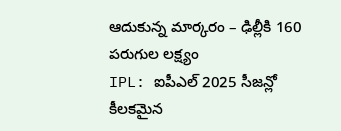ఆదుకున్న మార్కరం – ఢిల్లీకి 160 పరుగుల లక్ష్యం
IPL: ఐపీఎల్ 2025 సీజన్లో కీలకమైన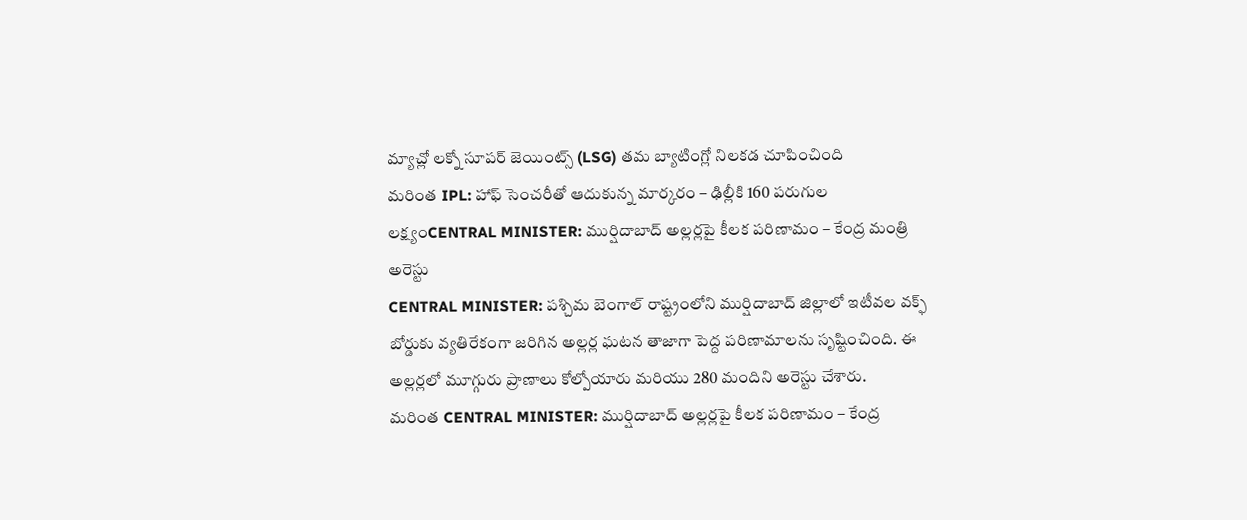మ్యాచ్లో లక్నో సూపర్ జెయింట్స్ (LSG) తమ బ్యాటింగ్లో నిలకడ చూపించింది
మరింత IPL: హాఫ్ సెంచరీతో ఆదుకున్న మార్కరం – ఢిల్లీకి 160 పరుగుల లక్ష్యంCENTRAL MINISTER: ముర్షిదాబాద్ అల్లర్లపై కీలక పరిణామం – కేంద్ర మంత్రి అరెస్టు
CENTRAL MINISTER: పశ్చిమ బెంగాల్ రాష్ట్రంలోని ముర్షిదాబాద్ జిల్లాలో ఇటీవల వక్ఫ్ బోర్డుకు వ్యతిరేకంగా జరిగిన అల్లర్ల ఘటన తాజాగా పెద్ద పరిణామాలను సృష్టించింది. ఈ అల్లర్లలో మూగ్గురు ప్రాణాలు కోల్పోయారు మరియు 280 మందిని అరెస్టు చేశారు.
మరింత CENTRAL MINISTER: ముర్షిదాబాద్ అల్లర్లపై కీలక పరిణామం – కేంద్ర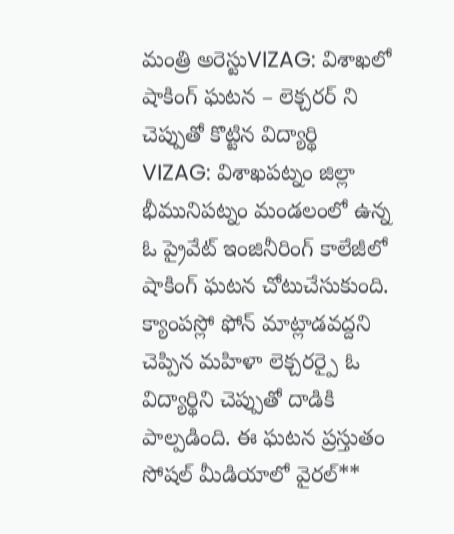మంత్రి అరెస్టుVIZAG: విశాఖలో షాకింగ్ ఘటన – లెక్చరర్ ని చెప్పుతో కొట్టిన విద్యార్థి
VIZAG: విశాఖపట్నం జిల్లా భీమునిపట్నం మండలంలో ఉన్న ఓ ప్రైవేట్ ఇంజినీరింగ్ కాలేజీలో షాకింగ్ ఘటన చోటుచేసుకుంది. క్యాంపస్లో ఫోన్ మాట్లాడవద్దని చెప్పిన మహిళా లెక్చరర్పై ఓ విద్యార్థిని చెప్పుతో దాడికి పాల్పడింది. ఈ ఘటన ప్రస్తుతం సోషల్ మీడియాలో వైరల్**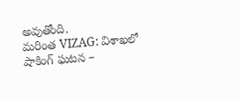అవుతోంది.
మరింత VIZAG: విశాఖలో షాకింగ్ ఘటన –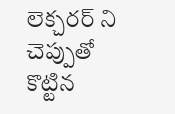లెక్చరర్ ని చెప్పుతో కొట్టిన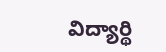విద్యార్థి